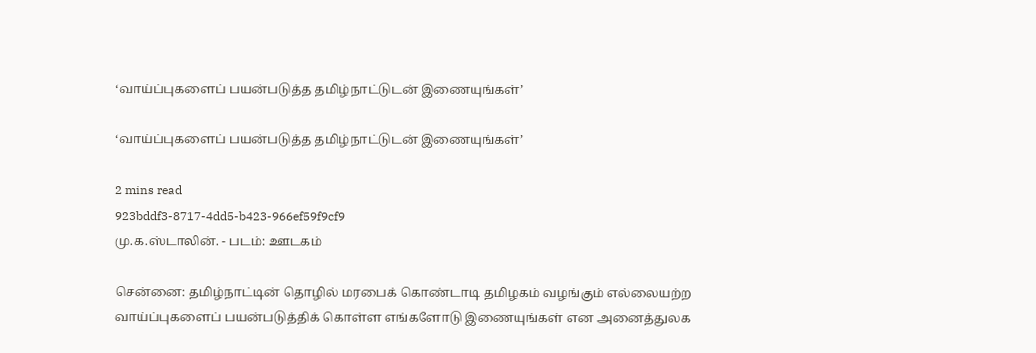‘வாய்ப்புகளைப் பயன்படுத்த தமிழ்நாட்டுடன் இணையுங்கள்’

‘வாய்ப்புகளைப் பயன்படுத்த தமிழ்நாட்டுடன் இணையுங்கள்’

2 mins read
923bddf3-8717-4dd5-b423-966ef59f9cf9
மு.க.ஸ்டாலின். - படம்: ஊடகம்

சென்னை: தமிழ்நாட்டின் தொழில் மரபைக் கொண்டாடி தமிழகம் வழங்கும் எல்லையற்ற வாய்ப்புகளைப் பயன்படுத்திக் கொள்ள எங்களோடு இணையுங்கள் என அனைத்துலக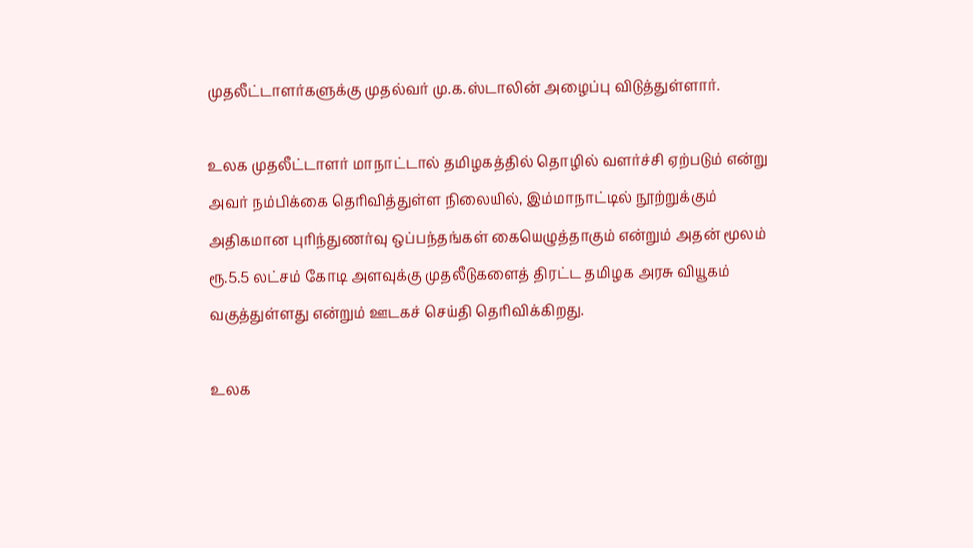முதலீட்டாளர்களுக்கு முதல்வர் மு.க.ஸ்டாலின் அழைப்பு விடுத்துள்ளார்.

உலக முதலீட்டாளர் மாநாட்டால் தமிழகத்தில் தொழில் வளர்ச்சி ஏற்படும் என்று அவர் நம்பிக்கை தெரிவித்துள்ள நிலையில், இம்மாநாட்டில் நூற்றுக்கும் அதிகமான புரிந்துணர்வு ஒப்பந்தங்கள் கையெழுத்தாகும் என்றும் அதன் மூலம் ரூ.5.5 லட்சம் கோடி அளவுக்கு முதலீடுகளைத் திரட்ட தமிழக அரசு வியூகம் வகுத்துள்ளது என்றும் ஊடகச் செய்தி தெரிவிக்கிறது.

உலக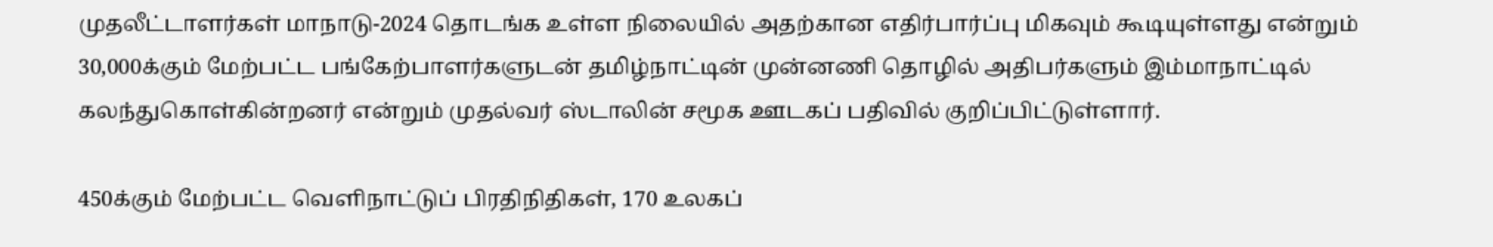முதலீட்டாளர்கள் மாநாடு-2024 தொடங்க உள்ள நிலையில் அதற்கான எதிர்பார்ப்பு மிகவும் கூடியுள்ளது என்றும் 30,000க்கும் மேற்பட்ட பங்கேற்பாளர்களுடன் தமிழ்நாட்டின் முன்னணி தொழில் அதிபர்களும் இம்மாநாட்டில் கலந்துகொள்கின்றனர் என்றும் முதல்வர் ஸ்டாலின் சமூக ஊடகப் பதிவில் குறிப்பிட்டுள்ளார்.

450க்கும் மேற்பட்ட வெளிநாட்டுப் பிரதிநிதிகள், 170 உலகப்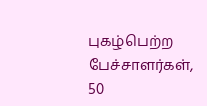புகழ்பெற்ற பேச்சாளர்கள், 50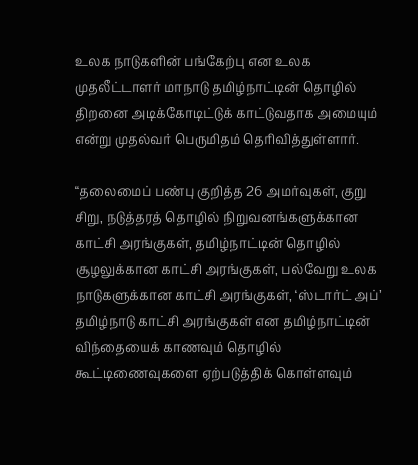உலக நாடுகளின் பங்கேற்பு என உலக முதலீட்டாளர் மாநாடு தமிழ்நாட்டின் தொழில் திறனை அடிக்கோடிட்டுக் காட்டுவதாக அமையும் என்று முதல்வர் பெருமிதம் தெரிவித்துள்ளார்.

“தலைமைப் பண்பு குறித்த 26 அமர்வுகள், குறு சிறு, நடுத்தரத் தொழில் நிறுவனங்களுக்கான காட்சி அரங்குகள், தமிழ்நாட்டின் தொழில் சூழலுக்கான காட்சி அரங்குகள், பல்வேறு உலக நாடுகளுக்கான காட்சி அரங்குகள், ‘ஸ்டார்ட் அப்’ தமிழ்நாடு காட்சி அரங்குகள் என தமிழ்நாட்டின் விந்தையைக் காணவும் தொழில் கூட்டிணைவுகளை ஏற்படுத்திக் கொள்ளவும்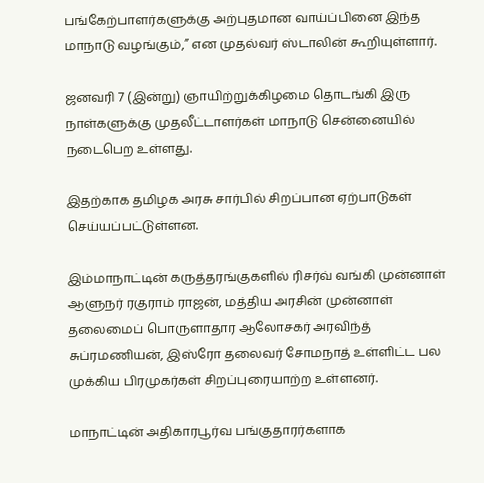பங்கேற்பாளர்களுக்கு அற்புதமான வாய்ப்பினை இந்த மாநாடு வழங்கும்,” என முதல்வர் ஸ்டாலின் கூறியுள்ளார்.

ஜனவரி 7 (இன்று) ஞாயிற்றுக்கிழமை தொடங்கி இரு நாள்களுக்கு முதலீட்டாளர்கள் மாநாடு சென்னையில் நடைபெற உள்ளது.

இதற்காக தமிழக அரசு சார்பில் சிறப்பான ஏற்பாடுகள் செய்யப்பட்டுள்ளன.

இம்மாநாட்டின் கருத்தரங்குகளில் ரிசர்வ் வங்கி முன்னாள் ஆளுநர் ரகுராம் ராஜன், மத்திய அரசின் முன்னாள் தலைமைப் பொருளாதார ஆலோசகர் அரவிந்த் சுப்ரமணியன், இஸ்ரோ தலைவர் சோமநாத் உள்ளிட்ட பல முக்கிய பிரமுகர்கள் சிறப்புரையாற்ற உள்ளனர்.

மாநாட்டின் அதிகாரபூர்வ பங்குதாரர்களாக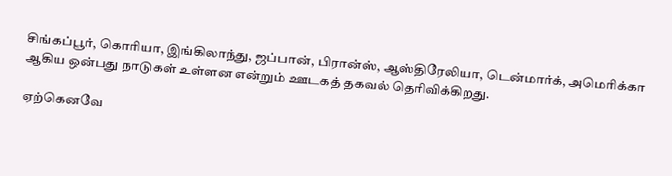சிங்கப்பூர், கொரியா, இங்கிலாந்து, ஜப்பான், பிரான்ஸ், ஆஸ்திரேலியா, டென்மார்க், அமெரிக்கா ஆகிய ஒன்பது நாடுகள் உள்ளன என்றும் ஊடகத் தகவல் தெரிவிக்கிறது.

ஏற்கெனவே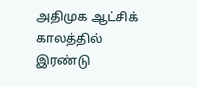அதிமுக ஆட்சிக் காலத்தில் இரண்டு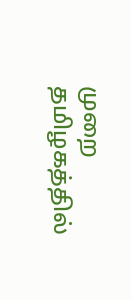முறை தமிழகத்தில்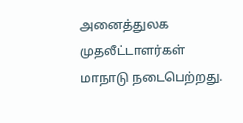அனைத்துலக முதலீட்டாளர்கள் மாநாடு நடைபெற்றது.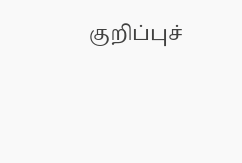குறிப்புச்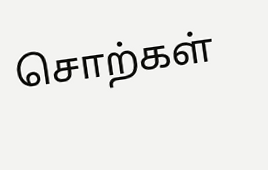சொற்கள்